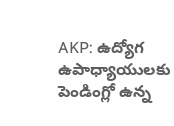AKP: ఉద్యోగ ఉపాధ్యాయులకు పెండింగ్లో ఉన్న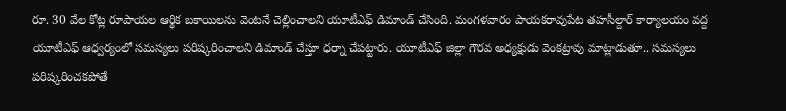రూ. 30 వేల కోట్ల రూపాయల ఆర్థిక బకాయిలను వెంటనే చెల్లించాలని యూటీఎఫ్ డిమాండ్ చేసింది. మంగళవారం పాయకరావుపేట తహసీల్దార్ కార్యాలయం వద్ద యూటీఎఫ్ ఆధ్వర్యంలో సమస్యలు పరిష్కరించాలని డిమాండ్ చేస్తూ ధర్నా చేపట్టారు. యూటీఎఫ్ జిల్లా గౌరవ అధ్యక్షుడు వెంకట్రావు మాట్లాడుతూ.. సమస్యలు పరిష్కరించకపోతే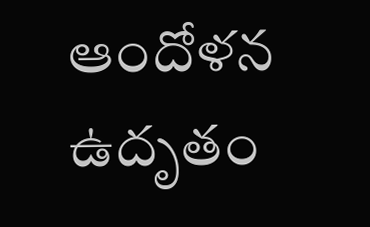ఆందోళన ఉదృతం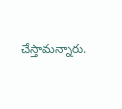చేస్తామన్నారు.